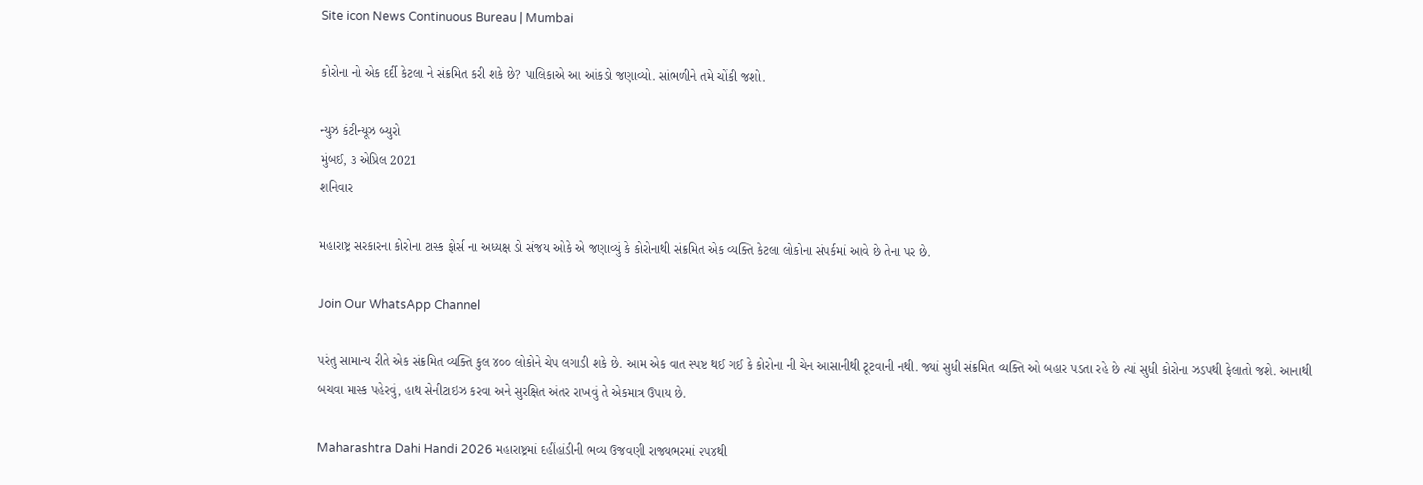Site icon News Continuous Bureau | Mumbai

કોરોના નો એક દર્દી કેટલા ને સંક્રમિત કરી શકે છે? પાલિકાએ આ આંકડો જણાવ્યો. સાંભળીને તમે ચોંકી જશો.

ન્યુઝ કંટીન્યૂઝ બ્યુરો
મુંબઈ, ૩ એપ્રિલ 2021
શનિવાર

મહારાષ્ટ્ર સરકારના કોરોના ટાસ્ક ફોર્સ ના અધ્યક્ષ ડો સંજય ઓકે એ જણાવ્યું કે કોરોનાથી સંક્રમિત એક વ્યક્તિ કેટલા લોકોના સંપર્કમાં આવે છે તેના પર છે.

Join Our WhatsApp Channel

પરંતુ સામાન્ય રીતે એક સંક્રમિત વ્યક્તિ કુલ ૪૦૦ લોકોને ચેપ લગાડી શકે છે. આમ એક વાત સ્પષ્ટ થઈ ગઈ કે કોરોના ની ચેન આસાનીથી ટૂટવાની નથી. જ્યાં સુધી સંક્રમિત વ્યક્તિ ઓ બહાર પડતા રહે છે ત્યાં સુધી કોરોના ઝડપથી ફેલાતો જશે. આનાથી બચવા માસ્ક પહેરવું, હાથ સેનીટાઇઝ કરવા અને સુરક્ષિત અંતર રાખવું તે એકમાત્ર ઉપાય છે.

Maharashtra Dahi Handi 2026 મહારાષ્ટ્રમાં દહીંહાંડીની ભવ્ય ઉજવણી રાજ્યભરમાં ૨૫૪થી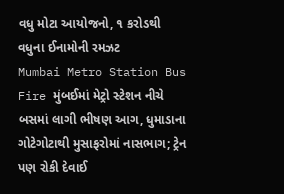વધુ મોટા આયોજનો, ૧ કરોડથી વધુના ઈનામોની રમઝટ
Mumbai Metro Station Bus Fire મુંબઈમાં મેટ્રો સ્ટેશન નીચે બસમાં લાગી ભીષણ આગ, ધુમાડાના ગોટેગોટાથી મુસાફરોમાં નાસભાગ; ટ્રેન પણ રોકી દેવાઈ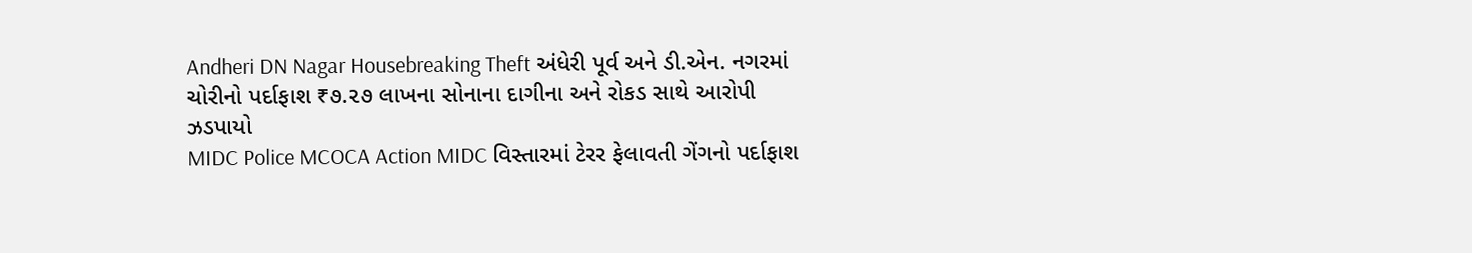Andheri DN Nagar Housebreaking Theft અંધેરી પૂર્વ અને ડી.એન. નગરમાં ચોરીનો પર્દાફાશ ₹૭.૨૭ લાખના સોનાના દાગીના અને રોકડ સાથે આરોપી ઝડપાયો
MIDC Police MCOCA Action MIDC વિસ્તારમાં ટેરર ફેલાવતી ગેંગનો પર્દાફાશ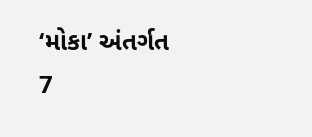‘મોકા’ અંતર્ગત 7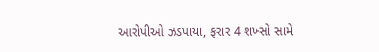આરોપીઓ ઝડપાયા, ફરાર 4 શખ્સો સામે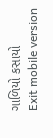ગાળિયો કસાયો
Exit mobile version